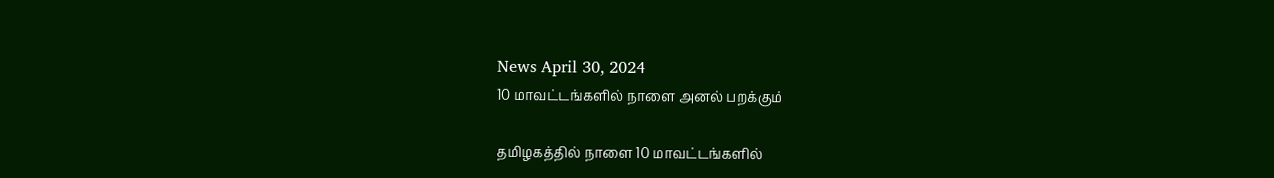News April 30, 2024
10 மாவட்டங்களில் நாளை அனல் பறக்கும்

தமிழகத்தில் நாளை 10 மாவட்டங்களில்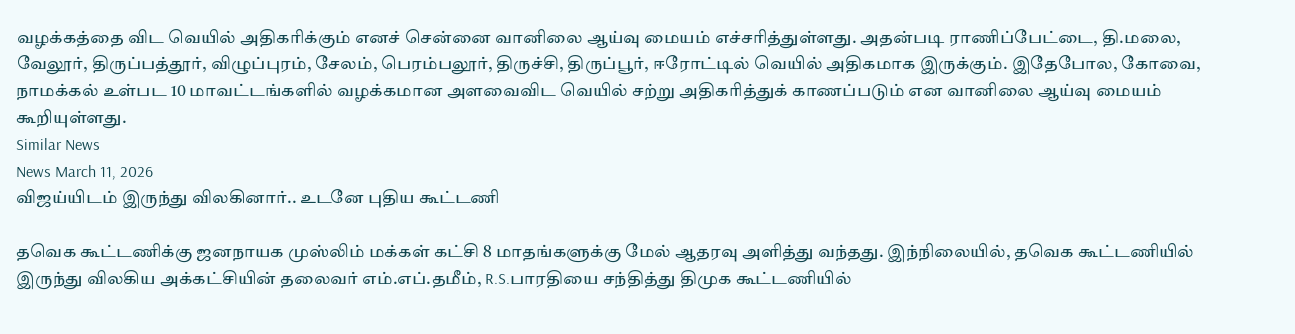வழக்கத்தை விட வெயில் அதிகரிக்கும் எனச் சென்னை வானிலை ஆய்வு மையம் எச்சரித்துள்ளது. அதன்படி ராணிப்பேட்டை, தி.மலை, வேலூர், திருப்பத்தூர், விழுப்புரம், சேலம், பெரம்பலூர், திருச்சி, திருப்பூர், ஈரோட்டில் வெயில் அதிகமாக இருக்கும். இதேபோல, கோவை, நாமக்கல் உள்பட 10 மாவட்டங்களில் வழக்கமான அளவைவிட வெயில் சற்று அதிகரித்துக் காணப்படும் என வானிலை ஆய்வு மையம் கூறியுள்ளது.
Similar News
News March 11, 2026
விஜய்யிடம் இருந்து விலகினார்.. உடனே புதிய கூட்டணி

தவெக கூட்டணிக்கு ஜனநாயக முஸ்லிம் மக்கள் கட்சி 8 மாதங்களுக்கு மேல் ஆதரவு அளித்து வந்தது. இந்நிலையில், தவெக கூட்டணியில் இருந்து விலகிய அக்கட்சியின் தலைவர் எம்.எப்.தமீம், R.S.பாரதியை சந்தித்து திமுக கூட்டணியில்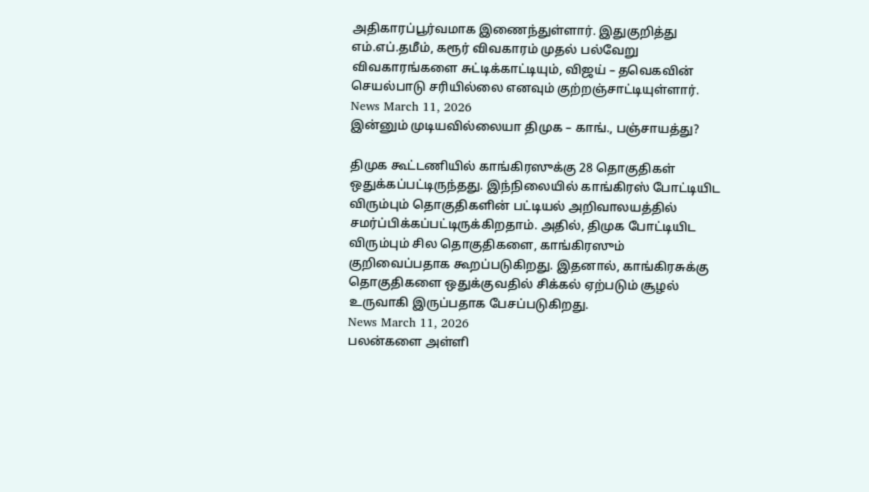அதிகாரப்பூர்வமாக இணைந்துள்ளார். இதுகுறித்து எம்.எப்.தமீம், கரூர் விவகாரம் முதல் பல்வேறு விவகாரங்களை சுட்டிக்காட்டியும், விஜய் – தவெகவின் செயல்பாடு சரியில்லை எனவும் குற்றஞ்சாட்டியுள்ளார்.
News March 11, 2026
இன்னும் முடியவில்லையா திமுக – காங்., பஞ்சாயத்து?

திமுக கூட்டணியில் காங்கிரஸுக்கு 28 தொகுதிகள் ஒதுக்கப்பட்டிருந்தது. இந்நிலையில் காங்கிரஸ் போட்டியிட விரும்பும் தொகுதிகளின் பட்டியல் அறிவாலயத்தில் சமர்ப்பிக்கப்பட்டிருக்கிறதாம். அதில், திமுக போட்டியிட விரும்பும் சில தொகுதிகளை, காங்கிரஸும் குறிவைப்பதாக கூறப்படுகிறது. இதனால், காங்கிரசுக்கு தொகுதிகளை ஒதுக்குவதில் சிக்கல் ஏற்படும் சூழல் உருவாகி இருப்பதாக பேசப்படுகிறது.
News March 11, 2026
பலன்களை அள்ளி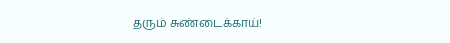தரும் சுண்டைக்காய்!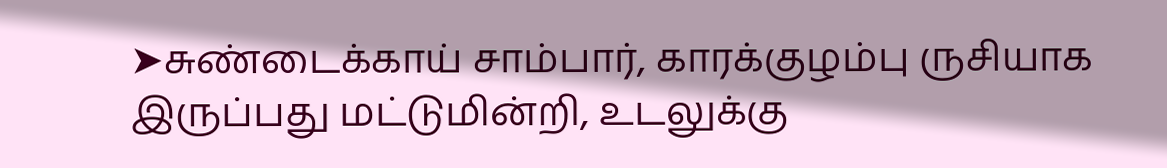➤சுண்டைக்காய் சாம்பார், காரக்குழம்பு ருசியாக இருப்பது மட்டுமின்றி, உடலுக்கு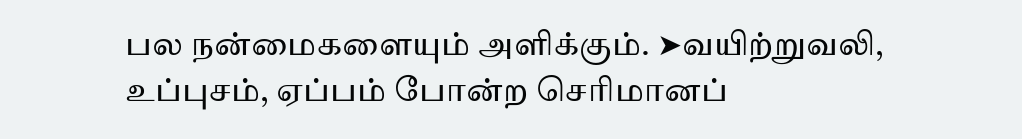பல நன்மைகளையும் அளிக்கும். ➤வயிற்றுவலி, உப்புசம், ஏப்பம் போன்ற செரிமானப்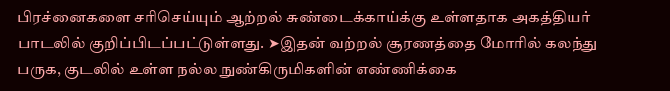பிரச்னைகளை சரிசெய்யும் ஆற்றல் சுண்டைக்காய்க்கு உள்ளதாக அகத்தியர் பாடலில் குறிப்பிடப்பட்டுள்ளது. ➤இதன் வற்றல் சூரணத்தை மோரில் கலந்து பருக, குடலில் உள்ள நல்ல நுண்கிருமிகளின் எண்ணிக்கை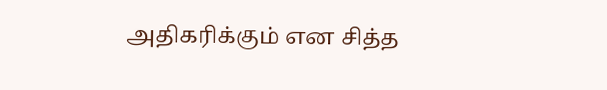அதிகரிக்கும் என சித்த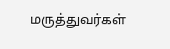மருத்துவர்கள்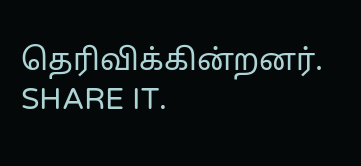தெரிவிக்கின்றனர். SHARE IT.